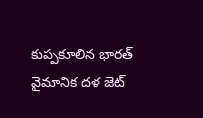కుప్పకూలిన భారత్ వైమానిక దళ జెట్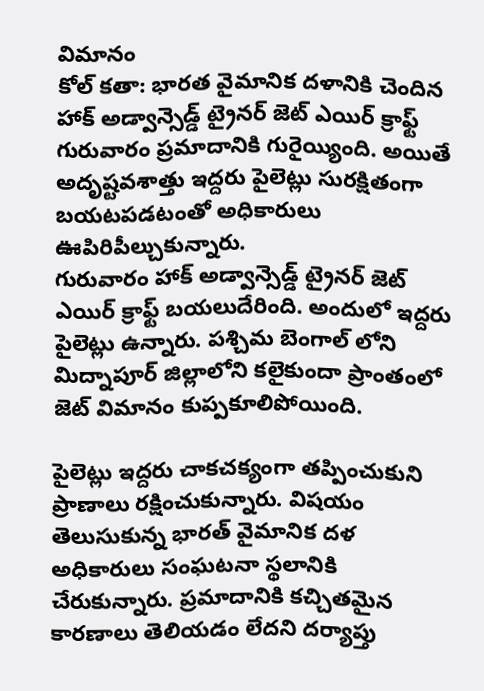విమానం
కోల్ కతా: భారత వైమానిక దళానికి చెందిన హాక్ అడ్వాన్సెడ్డ్ ట్రైనర్ జెట్ ఎయిర్ క్రాఫ్ట్ గురువారం ప్రమాదానికి గురైయ్యింది. అయితే అదృష్టవశాత్తు ఇద్దరు పైలెట్లు సురక్షితంగా బయటపడటంతో అధికారులు ఊపిరిపీల్చుకున్నారు.
గురువారం హాక్ అడ్వాన్సెడ్డ్ ట్రైనర్ జెట్ ఎయిర్ క్రాఫ్ట్ బయలుదేరింది. అందులో ఇద్దరు పైలెట్లు ఉన్నారు. పశ్చిమ బెంగాల్ లోని మిద్నాపూర్ జిల్లాలోని కలైకుందా ప్రాంతంలో జెట్ విమానం కుప్పకూలిపోయింది.

పైలెట్లు ఇద్దరు చాకచక్యంగా తప్పించుకుని ప్రాణాలు రక్షించుకున్నారు. విషయం తెలుసుకున్న భారత్ వైమానిక దళ అధికారులు సంఘటనా స్థలానికి చేరుకున్నారు. ప్రమాదానికి కచ్చితమైన కారణాలు తెలియడం లేదని దర్యాప్తు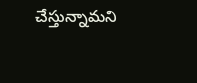చేస్తున్నామని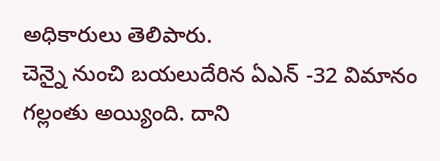అధికారులు తెలిపారు.
చెన్నై నుంచి బయలుదేరిన ఏఎన్ -32 విమానం గల్లంతు అయ్యింది. దాని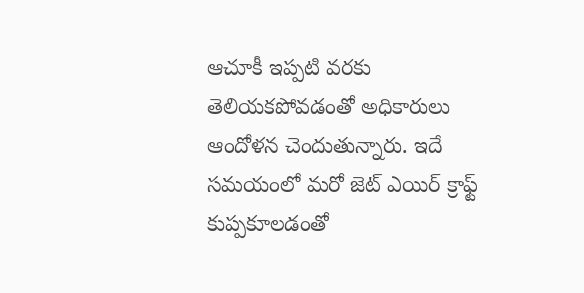ఆచూకీ ఇప్పటి వరకు తెలియకపోవడంతో అధికారులు ఆందోళన చెందుతున్నారు. ఇదే సమయంలో మరో జెట్ ఎయిర్ క్రాఫ్ట్ కుప్పకూలడంతో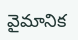వైమానిక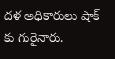దళ అధికారులు షాక్ కు గురైనారు.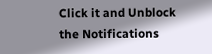Click it and Unblock the Notifications